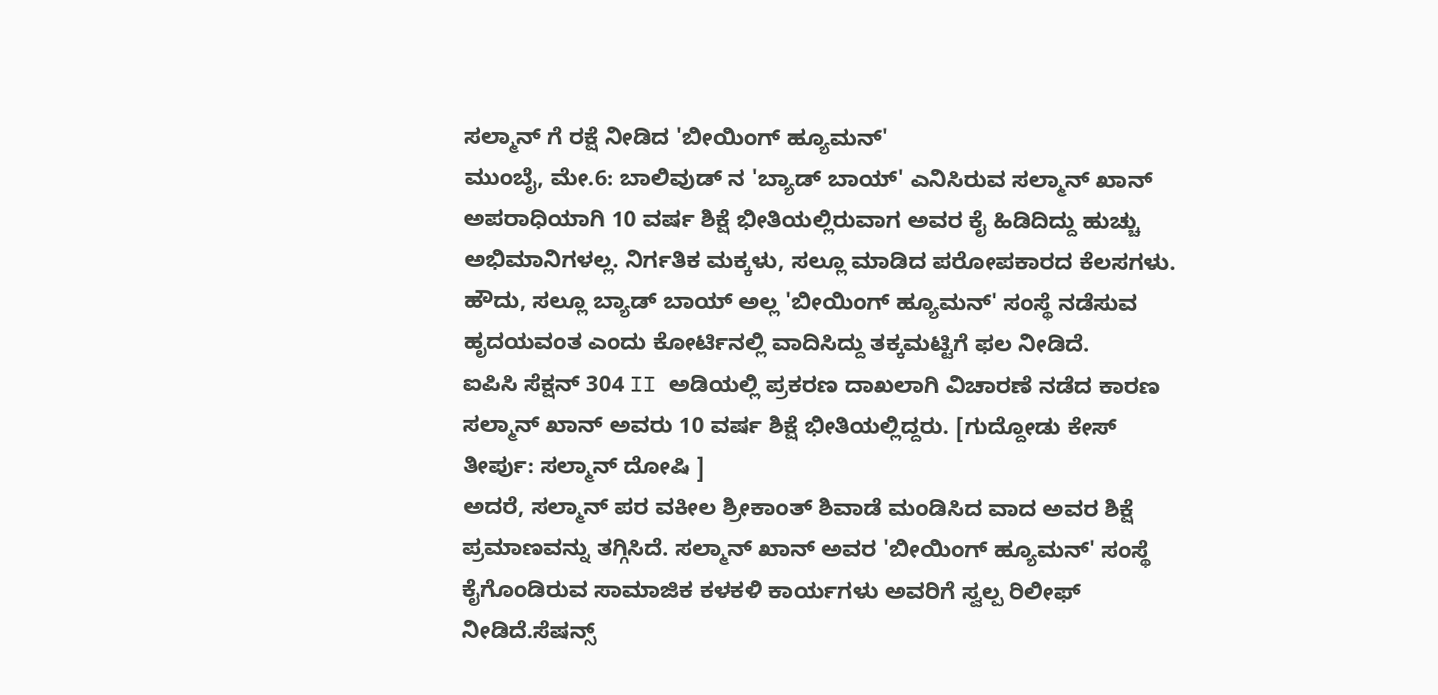ಸಲ್ಮಾನ್ ಗೆ ರಕ್ಷೆ ನೀಡಿದ 'ಬೀಯಿಂಗ್ ಹ್ಯೂಮನ್'
ಮುಂಬೈ, ಮೇ.6: ಬಾಲಿವುಡ್ ನ 'ಬ್ಯಾಡ್ ಬಾಯ್' ಎನಿಸಿರುವ ಸಲ್ಮಾನ್ ಖಾನ್ ಅಪರಾಧಿಯಾಗಿ 10 ವರ್ಷ ಶಿಕ್ಷೆ ಭೀತಿಯಲ್ಲಿರುವಾಗ ಅವರ ಕೈ ಹಿಡಿದಿದ್ದು ಹುಚ್ಚು ಅಭಿಮಾನಿಗಳಲ್ಲ. ನಿರ್ಗತಿಕ ಮಕ್ಕಳು, ಸಲ್ಲೂ ಮಾಡಿದ ಪರೋಪಕಾರದ ಕೆಲಸಗಳು. ಹೌದು, ಸಲ್ಲೂ ಬ್ಯಾಡ್ ಬಾಯ್ ಅಲ್ಲ 'ಬೀಯಿಂಗ್ ಹ್ಯೂಮನ್' ಸಂಸ್ಥೆ ನಡೆಸುವ ಹೃದಯವಂತ ಎಂದು ಕೋರ್ಟಿನಲ್ಲಿ ವಾದಿಸಿದ್ದು ತಕ್ಕಮಟ್ಟಿಗೆ ಫಲ ನೀಡಿದೆ.
ಐಪಿಸಿ ಸೆಕ್ಷನ್ 304 II ಅಡಿಯಲ್ಲಿ ಪ್ರಕರಣ ದಾಖಲಾಗಿ ವಿಚಾರಣೆ ನಡೆದ ಕಾರಣ ಸಲ್ಮಾನ್ ಖಾನ್ ಅವರು 10 ವರ್ಷ ಶಿಕ್ಷೆ ಭೀತಿಯಲ್ಲಿದ್ದರು. [ಗುದ್ದೋಡು ಕೇಸ್ ತೀರ್ಪು: ಸಲ್ಮಾನ್ ದೋಷಿ ]
ಅದರೆ, ಸಲ್ಮಾನ್ ಪರ ವಕೀಲ ಶ್ರೀಕಾಂತ್ ಶಿವಾಡೆ ಮಂಡಿಸಿದ ವಾದ ಅವರ ಶಿಕ್ಷೆ ಪ್ರಮಾಣವನ್ನು ತಗ್ಗಿಸಿದೆ. ಸಲ್ಮಾನ್ ಖಾನ್ ಅವರ 'ಬೀಯಿಂಗ್ ಹ್ಯೂಮನ್' ಸಂಸ್ಥೆ ಕೈಗೊಂಡಿರುವ ಸಾಮಾಜಿಕ ಕಳಕಳಿ ಕಾರ್ಯಗಳು ಅವರಿಗೆ ಸ್ವಲ್ಪ ರಿಲೀಫ್ ನೀಡಿದೆ.ಸೆಷನ್ಸ್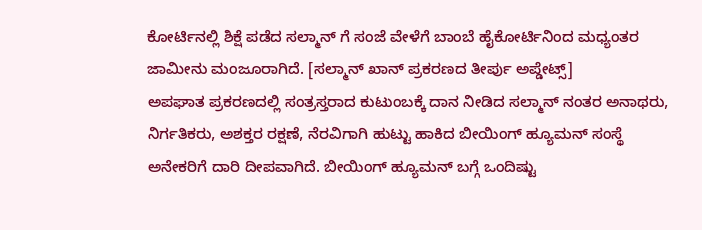ಕೋರ್ಟಿನಲ್ಲಿ ಶಿಕ್ಷೆ ಪಡೆದ ಸಲ್ಮಾನ್ ಗೆ ಸಂಜೆ ವೇಳೆಗೆ ಬಾಂಬೆ ಹೈಕೋರ್ಟಿನಿಂದ ಮಧ್ಯಂತರ ಜಾಮೀನು ಮಂಜೂರಾಗಿದೆ. [ಸಲ್ಮಾನ್ ಖಾನ್ ಪ್ರಕರಣದ ತೀರ್ಪು ಅಪ್ಡೇಟ್ಸ್]
ಅಪಘಾತ ಪ್ರಕರಣದಲ್ಲಿ ಸಂತ್ರಸ್ತರಾದ ಕುಟುಂಬಕ್ಕೆ ದಾನ ನೀಡಿದ ಸಲ್ಮಾನ್ ನಂತರ ಅನಾಥರು, ನಿರ್ಗತಿಕರು, ಅಶಕ್ತರ ರಕ್ಷಣೆ, ನೆರವಿಗಾಗಿ ಹುಟ್ಟು ಹಾಕಿದ ಬೀಯಿಂಗ್ ಹ್ಯೂಮನ್ ಸಂಸ್ಥೆ ಅನೇಕರಿಗೆ ದಾರಿ ದೀಪವಾಗಿದೆ. ಬೀಯಿಂಗ್ ಹ್ಯೂಮನ್ ಬಗ್ಗೆ ಒಂದಿಷ್ಟು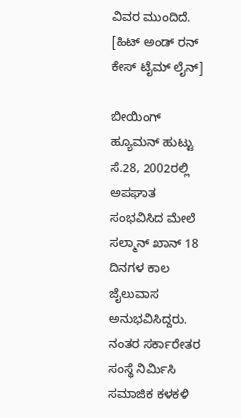ವಿವರ ಮುಂದಿದೆ. [ಹಿಟ್ ಅಂಡ್ ರನ್ ಕೇಸ್ ಟೈಮ್ ಲೈನ್]

ಬೀಯಿಂಗ್ ಹ್ಯೂಮನ್ ಹುಟ್ಟು
ಸೆ.28, 2002ರಲ್ಲಿ ಅಪಘಾತ ಸಂಭವಿಸಿದ ಮೇಲೆ ಸಲ್ಮಾನ್ ಖಾನ್ 18 ದಿನಗಳ ಕಾಲ ಜೈಲುವಾಸ ಅನುಭವಿಸಿದ್ದರು. ನಂತರ ಸರ್ಕಾರೇತರ ಸಂಸ್ಥೆ ನಿರ್ಮಿಸಿ ಸಮಾಜಿಕ ಕಳಕಳಿ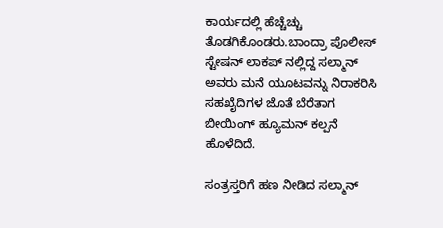ಕಾರ್ಯದಲ್ಲಿ ಹೆಚ್ಚೆಚ್ಚು ತೊಡಗಿಕೊಂಡರು.ಬಾಂದ್ರಾ ಪೊಲೀಸ್ ಸ್ಟೇಷನ್ ಲಾಕಪ್ ನಲ್ಲಿದ್ದ ಸಲ್ಮಾನ್ ಅವರು ಮನೆ ಯೂಟವನ್ನು ನಿರಾಕರಿಸಿ ಸಹಖೈದಿಗಳ ಜೊತೆ ಬೆರೆತಾಗ ಬೀಯಿಂಗ್ ಹ್ಯೂಮನ್ ಕಲ್ಪನೆ ಹೊಳೆದಿದೆ.

ಸಂತ್ರಸ್ತರಿಗೆ ಹಣ ನೀಡಿದ ಸಲ್ಮಾನ್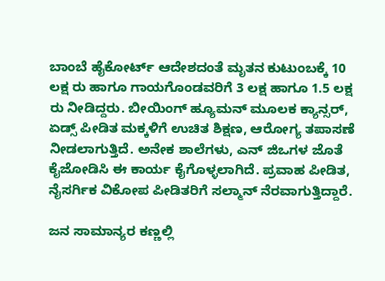ಬಾಂಬೆ ಹೈಕೋರ್ಟ್ ಆದೇಶದಂತೆ ಮೃತನ ಕುಟುಂಬಕ್ಕೆ 10 ಲಕ್ಷ ರು ಹಾಗೂ ಗಾಯಗೊಂಡವರಿಗೆ 3 ಲಕ್ಷ ಹಾಗೂ 1.5 ಲಕ್ಷ ರು ನೀಡಿದ್ದರು. ಬೀಯಿಂಗ್ ಹ್ಯೂಮನ್ ಮೂಲಕ ಕ್ಯಾನ್ಸರ್, ಏಡ್ಸ್ ಪೀಡಿತ ಮಕ್ಕಳಿಗೆ ಉಚಿತ ಶಿಕ್ಷಣ, ಆರೋಗ್ಯ ತಪಾಸಣೆ ನೀಡಲಾಗುತ್ತಿದೆ. ಅನೇಕ ಶಾಲೆಗಳು, ಎನ್ ಜಿಒಗಳ ಜೊತೆ ಕೈಜೋಡಿಸಿ ಈ ಕಾರ್ಯ ಕೈಗೊಳ್ಳಲಾಗಿದೆ. ಪ್ರವಾಹ ಪೀಡಿತ, ನೈಸರ್ಗಿಕ ವಿಕೋಪ ಪೀಡಿತರಿಗೆ ಸಲ್ಮಾನ್ ನೆರವಾಗುತ್ತಿದ್ದಾರೆ.

ಜನ ಸಾಮಾನ್ಯರ ಕಣ್ಣಲ್ಲಿ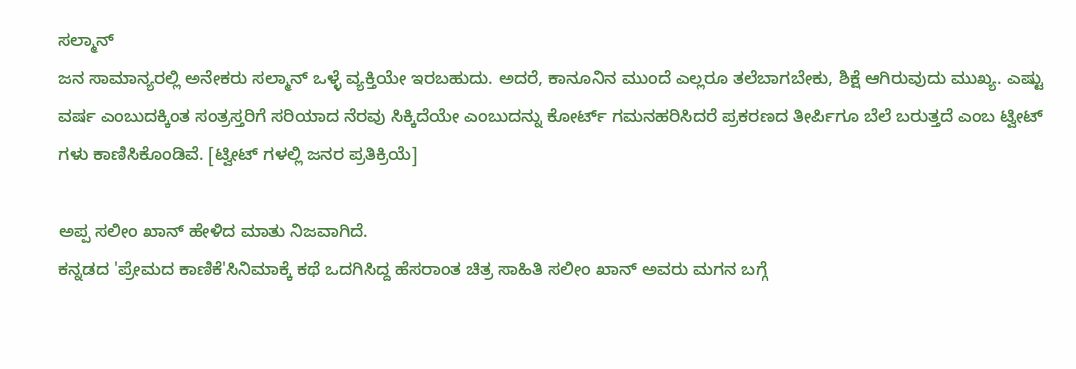ಸಲ್ಮಾನ್
ಜನ ಸಾಮಾನ್ಯರಲ್ಲಿ ಅನೇಕರು ಸಲ್ಮಾನ್ ಒಳ್ಳೆ ವ್ಯಕ್ತಿಯೇ ಇರಬಹುದು. ಅದರೆ, ಕಾನೂನಿನ ಮುಂದೆ ಎಲ್ಲರೂ ತಲೆಬಾಗಬೇಕು, ಶಿಕ್ಷೆ ಆಗಿರುವುದು ಮುಖ್ಯ. ಎಷ್ಟು ವರ್ಷ ಎಂಬುದಕ್ಕಿಂತ ಸಂತ್ರಸ್ತರಿಗೆ ಸರಿಯಾದ ನೆರವು ಸಿಕ್ಕಿದೆಯೇ ಎಂಬುದನ್ನು ಕೋರ್ಟ್ ಗಮನಹರಿಸಿದರೆ ಪ್ರಕರಣದ ತೀರ್ಪಿಗೂ ಬೆಲೆ ಬರುತ್ತದೆ ಎಂಬ ಟ್ವೀಟ್ ಗಳು ಕಾಣಿಸಿಕೊಂಡಿವೆ. [ಟ್ವೀಟ್ ಗಳಲ್ಲಿ ಜನರ ಪ್ರತಿಕ್ರಿಯೆ]

ಅಪ್ಪ ಸಲೀಂ ಖಾನ್ ಹೇಳಿದ ಮಾತು ನಿಜವಾಗಿದೆ.
ಕನ್ನಡದ 'ಪ್ರೇಮದ ಕಾಣಿಕೆ'ಸಿನಿಮಾಕ್ಕೆ ಕಥೆ ಒದಗಿಸಿದ್ದ ಹೆಸರಾಂತ ಚಿತ್ರ ಸಾಹಿತಿ ಸಲೀಂ ಖಾನ್ ಅವರು ಮಗನ ಬಗ್ಗೆ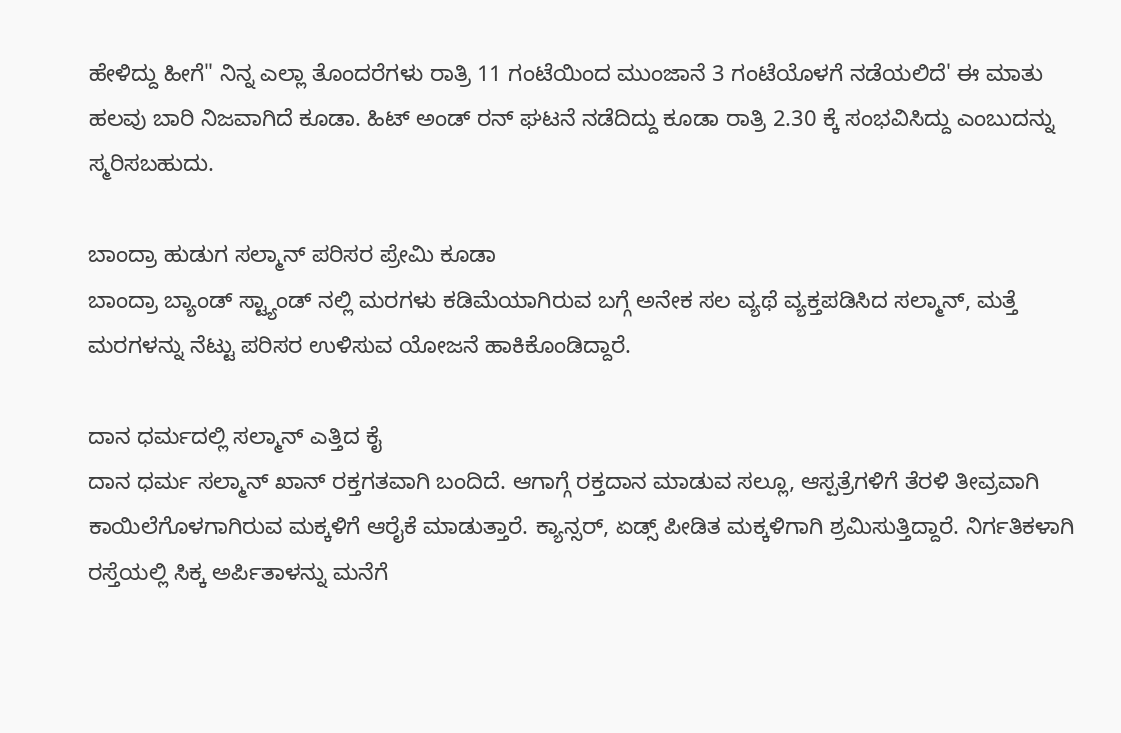ಹೇಳಿದ್ದು ಹೀಗೆ" ನಿನ್ನ ಎಲ್ಲಾ ತೊಂದರೆಗಳು ರಾತ್ರಿ 11 ಗಂಟೆಯಿಂದ ಮುಂಜಾನೆ 3 ಗಂಟೆಯೊಳಗೆ ನಡೆಯಲಿದೆ' ಈ ಮಾತು ಹಲವು ಬಾರಿ ನಿಜವಾಗಿದೆ ಕೂಡಾ. ಹಿಟ್ ಅಂಡ್ ರನ್ ಘಟನೆ ನಡೆದಿದ್ದು ಕೂಡಾ ರಾತ್ರಿ 2.30 ಕ್ಕೆ ಸಂಭವಿಸಿದ್ದು ಎಂಬುದನ್ನು ಸ್ಮರಿಸಬಹುದು.

ಬಾಂದ್ರಾ ಹುಡುಗ ಸಲ್ಮಾನ್ ಪರಿಸರ ಪ್ರೇಮಿ ಕೂಡಾ
ಬಾಂದ್ರಾ ಬ್ಯಾಂಡ್ ಸ್ಟ್ಯಾಂಡ್ ನಲ್ಲಿ ಮರಗಳು ಕಡಿಮೆಯಾಗಿರುವ ಬಗ್ಗೆ ಅನೇಕ ಸಲ ವ್ಯಥೆ ವ್ಯಕ್ತಪಡಿಸಿದ ಸಲ್ಮಾನ್, ಮತ್ತೆ ಮರಗಳನ್ನು ನೆಟ್ಟು ಪರಿಸರ ಉಳಿಸುವ ಯೋಜನೆ ಹಾಕಿಕೊಂಡಿದ್ದಾರೆ.

ದಾನ ಧರ್ಮದಲ್ಲಿ ಸಲ್ಮಾನ್ ಎತ್ತಿದ ಕೈ
ದಾನ ಧರ್ಮ ಸಲ್ಮಾನ್ ಖಾನ್ ರಕ್ತಗತವಾಗಿ ಬಂದಿದೆ. ಆಗಾಗ್ಗೆ ರಕ್ತದಾನ ಮಾಡುವ ಸಲ್ಲೂ, ಆಸ್ಪತ್ರೆಗಳಿಗೆ ತೆರಳಿ ತೀವ್ರವಾಗಿ ಕಾಯಿಲೆಗೊಳಗಾಗಿರುವ ಮಕ್ಕಳಿಗೆ ಆರೈಕೆ ಮಾಡುತ್ತಾರೆ. ಕ್ಯಾನ್ಸರ್, ಏಡ್ಸ್ ಪೀಡಿತ ಮಕ್ಕಳಿಗಾಗಿ ಶ್ರಮಿಸುತ್ತಿದ್ದಾರೆ. ನಿರ್ಗತಿಕಳಾಗಿ ರಸ್ತೆಯಲ್ಲಿ ಸಿಕ್ಕ ಅರ್ಪಿತಾಳನ್ನು ಮನೆಗೆ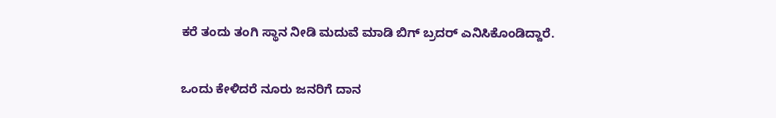ಕರೆ ತಂದು ತಂಗಿ ಸ್ಥಾನ ನೀಡಿ ಮದುವೆ ಮಾಡಿ ಬಿಗ್ ಬ್ರದರ್ ಎನಿಸಿಕೊಂಡಿದ್ದಾರೆ.

ಒಂದು ಕೇಳಿದರೆ ನೂರು ಜನರಿಗೆ ದಾನ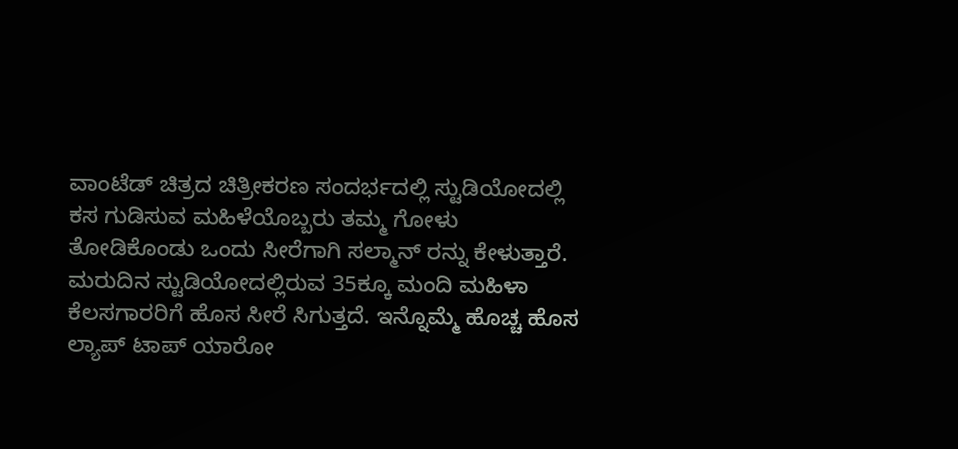ವಾಂಟೆಡ್ ಚಿತ್ರದ ಚಿತ್ರೀಕರಣ ಸಂದರ್ಭದಲ್ಲಿ ಸ್ಟುಡಿಯೋದಲ್ಲಿ ಕಸ ಗುಡಿಸುವ ಮಹಿಳೆಯೊಬ್ಬರು ತಮ್ಮ ಗೋಳು ತೋಡಿಕೊಂಡು ಒಂದು ಸೀರೆಗಾಗಿ ಸಲ್ಮಾನ್ ರನ್ನು ಕೇಳುತ್ತಾರೆ. ಮರುದಿನ ಸ್ಟುಡಿಯೋದಲ್ಲಿರುವ 35ಕ್ಕೂ ಮಂದಿ ಮಹಿಳಾ ಕೆಲಸಗಾರರಿಗೆ ಹೊಸ ಸೀರೆ ಸಿಗುತ್ತದೆ. ಇನ್ನೊಮ್ಮೆ ಹೊಚ್ಚ ಹೊಸ ಲ್ಯಾಪ್ ಟಾಪ್ ಯಾರೋ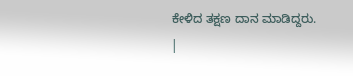ಕೇಳಿದ ತಕ್ಷಣ ದಾನ ಮಾಡಿದ್ದರು.
|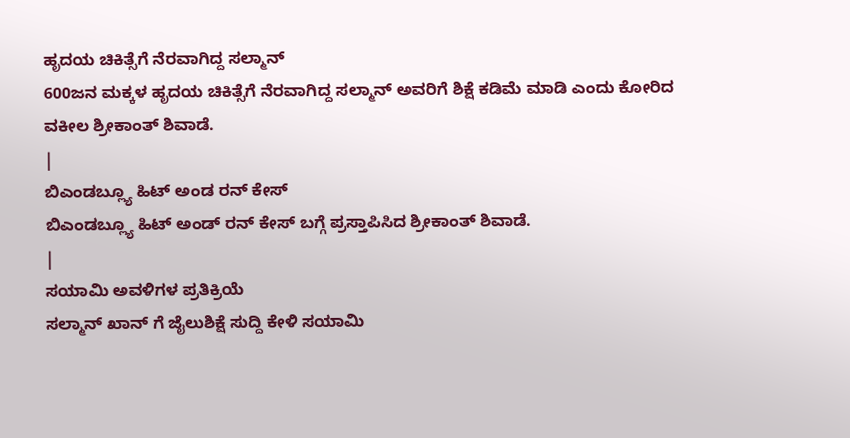ಹೃದಯ ಚಿಕಿತ್ಸೆಗೆ ನೆರವಾಗಿದ್ದ ಸಲ್ಮಾನ್
600ಜನ ಮಕ್ಕಳ ಹೃದಯ ಚಿಕಿತ್ಸೆಗೆ ನೆರವಾಗಿದ್ದ ಸಲ್ಮಾನ್ ಅವರಿಗೆ ಶಿಕ್ಷೆ ಕಡಿಮೆ ಮಾಡಿ ಎಂದು ಕೋರಿದ ವಕೀಲ ಶ್ರೀಕಾಂತ್ ಶಿವಾಡೆ.
|
ಬಿಎಂಡಬ್ಲ್ಯೂ ಹಿಟ್ ಅಂಡ ರನ್ ಕೇಸ್
ಬಿಎಂಡಬ್ಲ್ಯೂ ಹಿಟ್ ಅಂಡ್ ರನ್ ಕೇಸ್ ಬಗ್ಗೆ ಪ್ರಸ್ತಾಪಿಸಿದ ಶ್ರೀಕಾಂತ್ ಶಿವಾಡೆ.
|
ಸಯಾಮಿ ಅವಳಿಗಳ ಪ್ರತಿಕ್ರಿಯೆ
ಸಲ್ಮಾನ್ ಖಾನ್ ಗೆ ಜೈಲುಶಿಕ್ಷೆ ಸುದ್ದಿ ಕೇಳಿ ಸಯಾಮಿ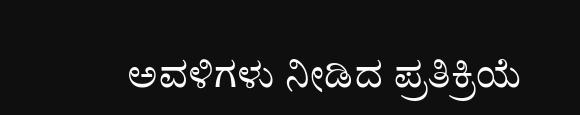ಅವಳಿಗಳು ನೀಡಿದ ಪ್ರತಿಕ್ರಿಯೆ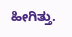ಹೀಗಿತ್ತು.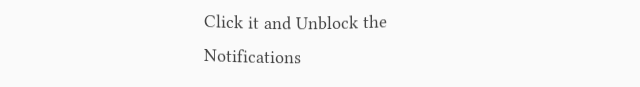Click it and Unblock the Notifications